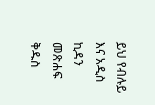ይህ የብሉይ እና አዲስ ኪዳን መጽሐፍ ቅዱስ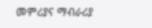መምሪያና ማብራሪያ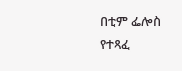በቲም ፌሎስ የተጻፈ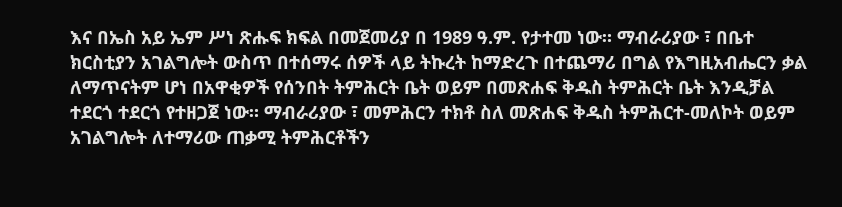እና በኤስ አይ ኤም ሥነ ጽሑፍ ክፍል በመጀመሪያ በ 1989 ዓ.ም. የታተመ ነው። ማብራሪያው ፣ በቤተ ክርስቲያን አገልግሎት ውስጥ በተሰማሩ ሰዎች ላይ ትኩረት ከማድረጉ በተጨማሪ በግል የእግዚአብሔርን ቃል ለማጥናትም ሆነ በአዋቂዎች የሰንበት ትምሕርት ቤት ወይም በመጽሐፍ ቅዱስ ትምሕርት ቤት እንዲቻል ተደርጎ ተደርጎ የተዘጋጀ ነው። ማብራሪያው ፣ መምሕርን ተክቶ ስለ መጽሐፍ ቅዱስ ትምሕርተ-መለኮት ወይም አገልግሎት ለተማሪው ጠቃሚ ትምሕርቶችን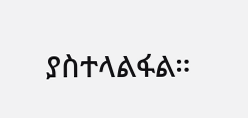ያስተላልፋል።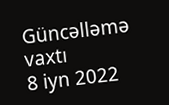Güncəlləmə vaxtı
8 iyn 2022